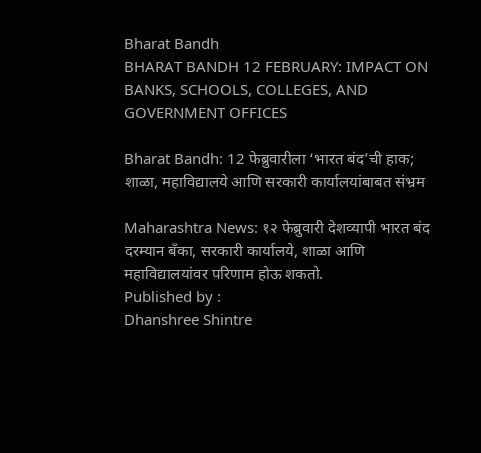Bharat Bandh
BHARAT BANDH 12 FEBRUARY: IMPACT ON BANKS, SCHOOLS, COLLEGES, AND GOVERNMENT OFFICES

Bharat Bandh: 12 फेब्रुवारीला ‘भारत बंद’ची हाक; शाळा, महाविद्यालये आणि सरकारी कार्यालयांबाबत संभ्रम

Maharashtra News: १२ फेब्रुवारी देशव्यापी भारत बंद दरम्यान बँका, सरकारी कार्यालये, शाळा आणि महाविद्यालयांवर परिणाम होऊ शकतो.
Published by :
Dhanshree Shintre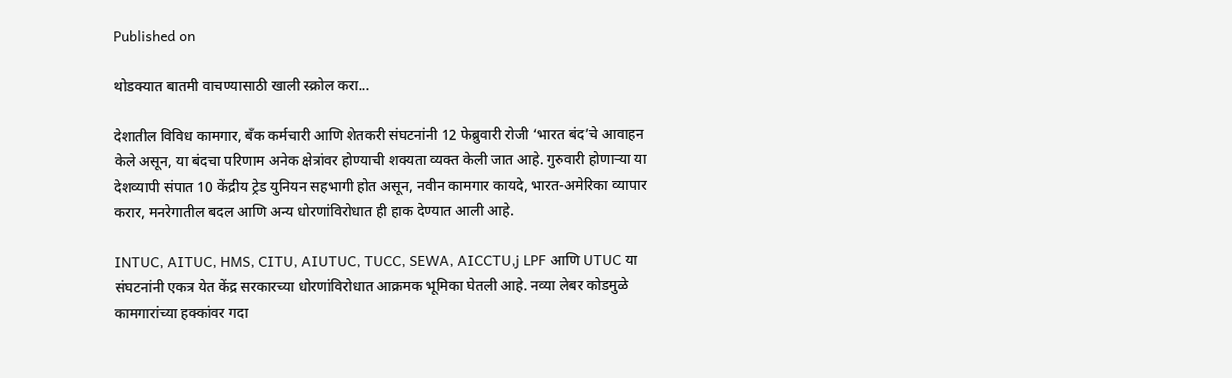Published on

थोडक्यात बातमी वाचण्यासाठी खाली स्क्रोल करा...

देशातील विविध कामगार, बँक कर्मचारी आणि शेतकरी संघटनांनी 12 फेब्रुवारी रोजी ‘भारत बंद’चे आवाहन केले असून, या बंदचा परिणाम अनेक क्षेत्रांवर होण्याची शक्यता व्यक्त केली जात आहे. गुरुवारी होणाऱ्या या देशव्यापी संपात 10 केंद्रीय ट्रेड युनियन सहभागी होत असून, नवीन कामगार कायदे, भारत-अमेरिका व्यापार करार, मनरेगातील बदल आणि अन्य धोरणांविरोधात ही हाक देण्यात आली आहे.

INTUC, AITUC, HMS, CITU, AIUTUC, TUCC, SEWA, AICCTU,j LPF आणि UTUC या संघटनांनी एकत्र येत केंद्र सरकारच्या धोरणांविरोधात आक्रमक भूमिका घेतली आहे. नव्या लेबर कोडमुळे कामगारांच्या हक्कांवर गदा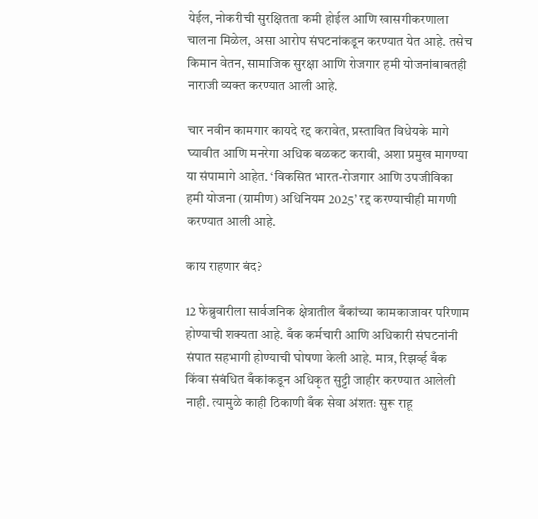येईल, नोकरीची सुरक्षितता कमी होईल आणि खासगीकरणाला चालना मिळेल, असा आरोप संघटनांकडून करण्यात येत आहे. तसेच किमान वेतन, सामाजिक सुरक्षा आणि रोजगार हमी योजनांबाबतही नाराजी व्यक्त करण्यात आली आहे.

चार नवीन कामगार कायदे रद्द करावेत, प्रस्तावित विधेयके मागे घ्यावीत आणि मनरेगा अधिक बळकट करावी, अशा प्रमुख मागण्या या संपामागे आहेत. ‘विकसित भारत-रोजगार आणि उपजीविका हमी योजना (ग्रामीण) अधिनियम 2025’ रद्द करण्याचीही मागणी करण्यात आली आहे.

काय राहणार बंद?

12 फेब्रुवारीला सार्वजनिक क्षेत्रातील बँकांच्या कामकाजावर परिणाम होण्याची शक्यता आहे. बँक कर्मचारी आणि अधिकारी संघटनांनी संपात सहभागी होण्याची घोषणा केली आहे. मात्र, रिझर्व्ह बँक किंवा संबंधित बँकांकडून अधिकृत सुट्टी जाहीर करण्यात आलेली नाही. त्यामुळे काही ठिकाणी बँक सेवा अंशतः सुरू राहू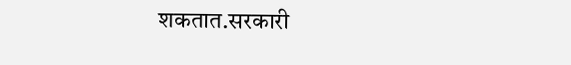शकतात.सरकारी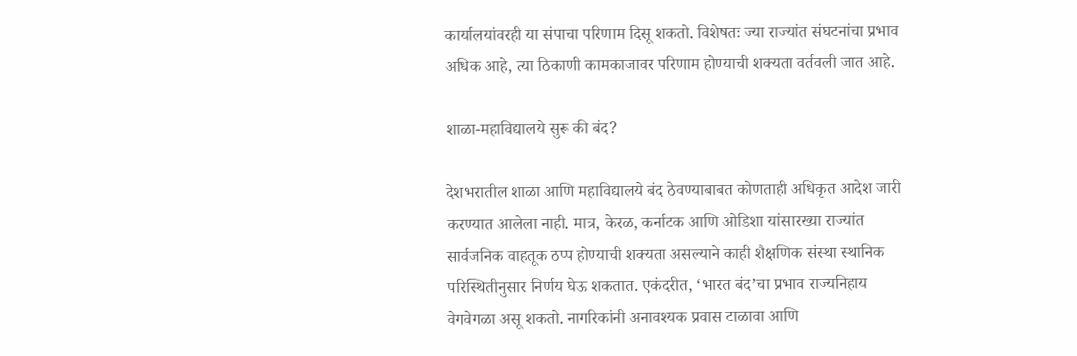कार्यालयांवरही या संपाचा परिणाम दिसू शकतो. विशेषतः ज्या राज्यांत संघटनांचा प्रभाव अधिक आहे, त्या ठिकाणी कामकाजावर परिणाम होण्याची शक्यता वर्तवली जात आहे.

शाळा-महाविद्यालये सुरू की बंद?

देशभरातील शाळा आणि महाविद्यालये बंद ठेवण्याबाबत कोणताही अधिकृत आदेश जारी करण्यात आलेला नाही. मात्र, केरळ, कर्नाटक आणि ओडिशा यांसारख्या राज्यांत सार्वजनिक वाहतूक ठप्प होण्याची शक्यता असल्याने काही शैक्षणिक संस्था स्थानिक परिस्थितीनुसार निर्णय घेऊ शकतात. एकंदरीत, ‘भारत बंद’चा प्रभाव राज्यनिहाय वेगवेगळा असू शकतो. नागरिकांनी अनावश्यक प्रवास टाळावा आणि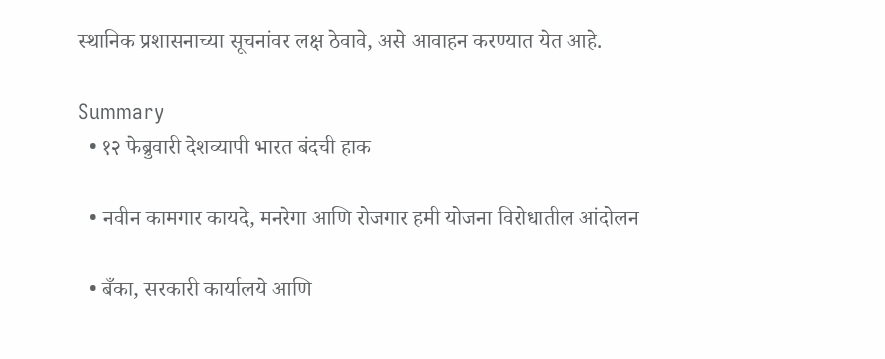स्थानिक प्रशासनाच्या सूचनांवर लक्ष ठेवावे, असे आवाहन करण्यात येत आहे.

Summary
  • १२ फेब्रुवारी देशव्यापी भारत बंदची हाक

  • नवीन कामगार कायदे, मनरेगा आणि रोजगार हमी योजना विरोधातील आंदोलन

  • बँका, सरकारी कार्यालये आणि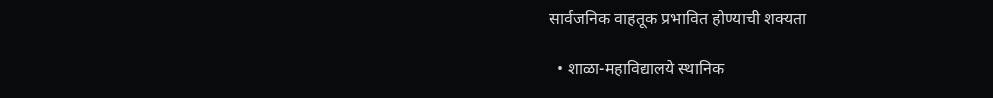सार्वजनिक वाहतूक प्रभावित होण्याची शक्यता

  • शाळा-महाविद्यालये स्थानिक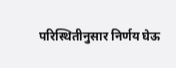परिस्थितीनुसार निर्णय घेऊ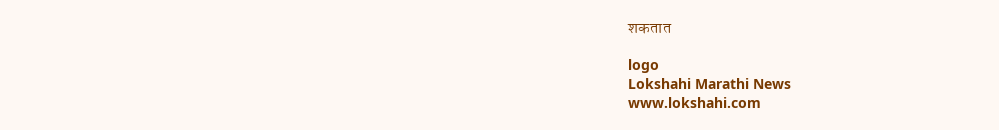शकतात

logo
Lokshahi Marathi News
www.lokshahi.com